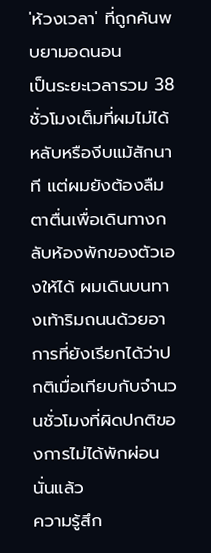'ห้วงเวลา' ที่ถูกค้นพบยามอดนอน
เป็นระยะเวลารวม 38 ชั่วโมงเต็มที่ผมไม่ได้หลับหรืองีบแม้สักนาที แต่ผมยังต้องลืมตาตื่นเพื่อเดินทางกลับห้องพักของตัวเองให้ได้ ผมเดินบนทางเท้าริมถนนด้วยอาการที่ยังเรียกได้ว่าปกติเมื่อเทียบกับจำนวนชั่วโมงที่ผิดปกติของการไม่ได้พักผ่อนนั่นแล้ว
ความรู้สึก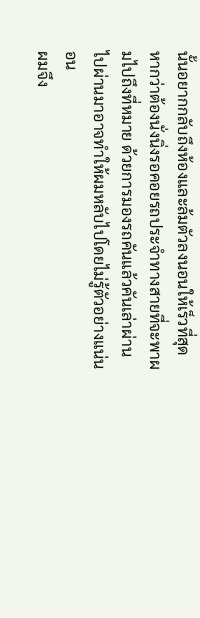นั้นอยากกลับถึงห้องและล้มตัวลงนอนให้เร็วที่สุด หากว่าต้องนั่งนิ่งรอคอยรถประจำทางสายที่จะพาผมไปถึงที่หมาย ด้วยการมองรถคันแล้วคันเล่าผ่านไปผ่านมาอาจทำให้ผมหลับไปโดยไม่รู้ตัวอย่างแน่นอน
ผมจึง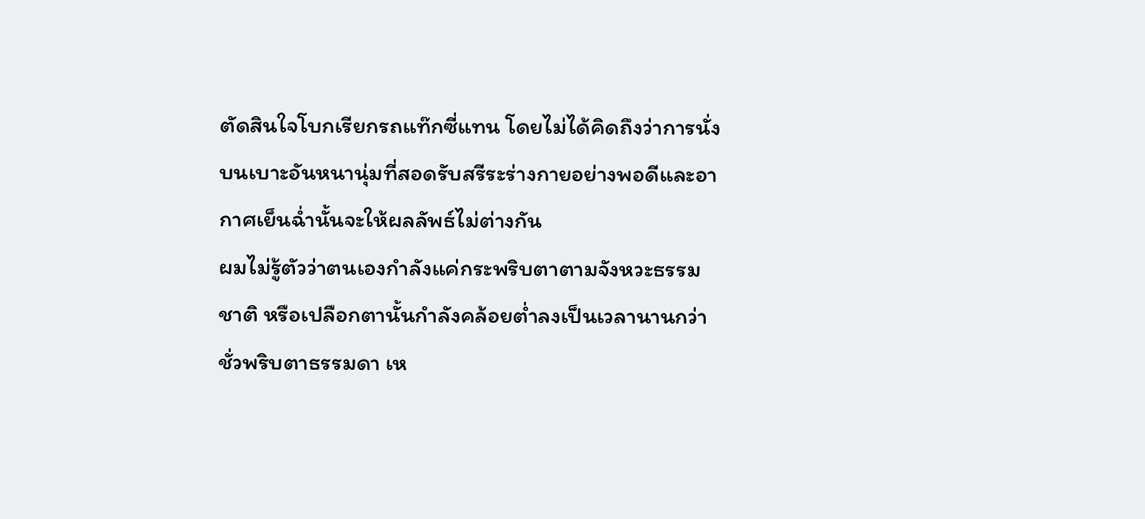ตัดสินใจโบกเรียกรถแท๊กซี่แทน โดยไม่ได้คิดถึงว่าการนั่งบนเบาะอันหนานุ่มที่สอดรับสรีระร่างกายอย่างพอดีและอากาศเย็นฉ่ำนั้นจะให้ผลลัพธ์ไม่ต่างกัน
ผมไม่รู้ตัวว่าตนเองกำลังแค่กระพริบตาตามจังหวะธรรมชาติ หรือเปลือกตานั้นกำลังคล้อยต่ำลงเป็นเวลานานกว่าชั่วพริบตาธรรมดา เห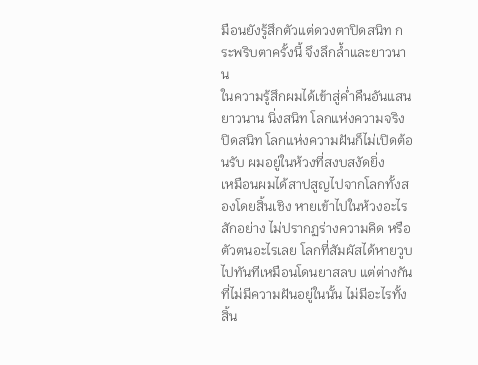มือนยังรู้สึกตัวแต่ดวงตาปิดสนิท กระพริบตาครั้งนี้ จึงลึกล้ำและยาวนาน
ในความรู้สึกผมได้เข้าสู่ค่ำคืนอันแสนยาวนาน นิ่งสนิท โลกแห่งความจริงปิดสนิท โลกแห่งความฝันก็ไม่เปิดต้อนรับ ผมอยู่ในห้วงที่สงบสงัดยิ่ง
เหมือนผมได้สาปสูญไปจากโลกทั้งสองโดยสิ้นเชิง หายเข้าไปในห้วงอะไรสักอย่าง ไม่ปรากฏร่างความคิด หรือตัวตนอะไรเลย โลกที่สัมผัสได้หายวูบไปทันทีเหมือนโดนยาสลบ แต่ต่างกันที่ไม่มีความฝันอยู่ในนั้น ไม่มีอะไรทั้งสิ้น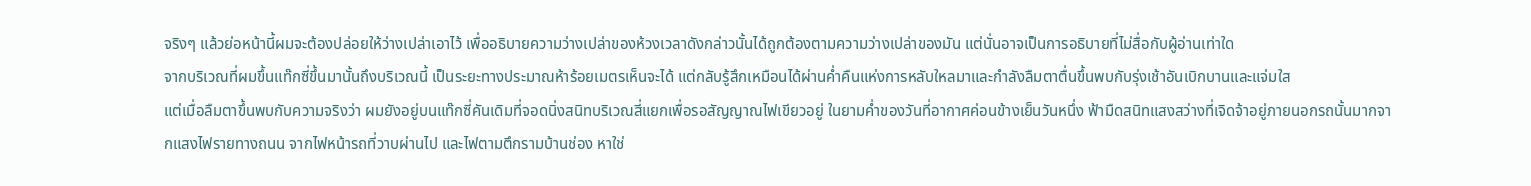จริงๆ แล้วย่อหน้านี้ผมจะต้องปล่อยให้ว่างเปล่าเอาไว้ เพื่ออธิบายความว่างเปล่าของห้วงเวลาดังกล่าวนั้นได้ถูกต้องตามความว่างเปล่าของมัน แต่นั่นอาจเป็นการอธิบายที่ไม่สื่อกับผู้อ่านเท่าใด
จากบริเวณที่ผมขึ้นแท๊กซี่ขึ้นมานั้นถึงบริเวณนี้ เป็นระยะทางประมาณห้าร้อยเมตรเห็นจะได้ แต่กลับรู้สึกเหมือนได้ผ่านค่ำคืนแห่งการหลับใหลมาและกำลังลืมตาตื่นขึ้นพบกับรุ่งเช้าอันเบิกบานและแจ่มใส
แต่เมื่อลืมตาขึ้นพบกับความจริงว่า ผมยังอยู่บนแท๊กซี่คันเดิมที่จอดนิ่งสนิทบริเวณสี่แยกเพื่อรอสัญญาณไฟเขียวอยู่ ในยามค่ำของวันที่อากาศค่อนข้างเย็นวันหนึ่ง ฟ้ามืดสนิทแสงสว่างที่เจิดจ้าอยู่ภายนอกรถนั้นมากจากแสงไฟรายทางถนน จากไฟหน้ารถที่วาบผ่านไป และไฟตามตึกรามบ้านช่อง หาใช่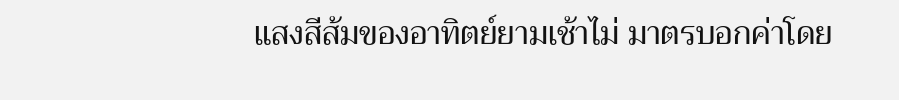แสงสีส้มของอาทิตย์ยามเช้าไม่ มาตรบอกค่าโดย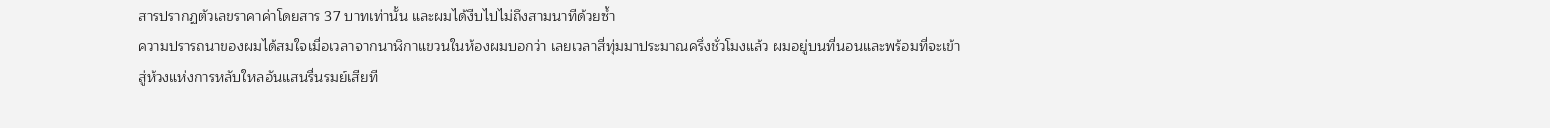สารปรากฏตัวเลขราคาค่าโดยสาร 37 บาทเท่านั้น และผมได้งีบไปไม่ถึงสามนาทีด้วยซ้ำ
ความปรารถนาของผมได้สมใจเมื่อเวลาจากนาฬิกาแขวนในห้องผมบอกว่า เลยเวลาสี่ทุ่มมาประมาณครึ่งชั่วโมงแล้ว ผมอยู่บนที่นอนและพร้อมที่จะเข้าสู่ห้วงแห่งการหลับใหลอันแสนรื่นรมย์เสียที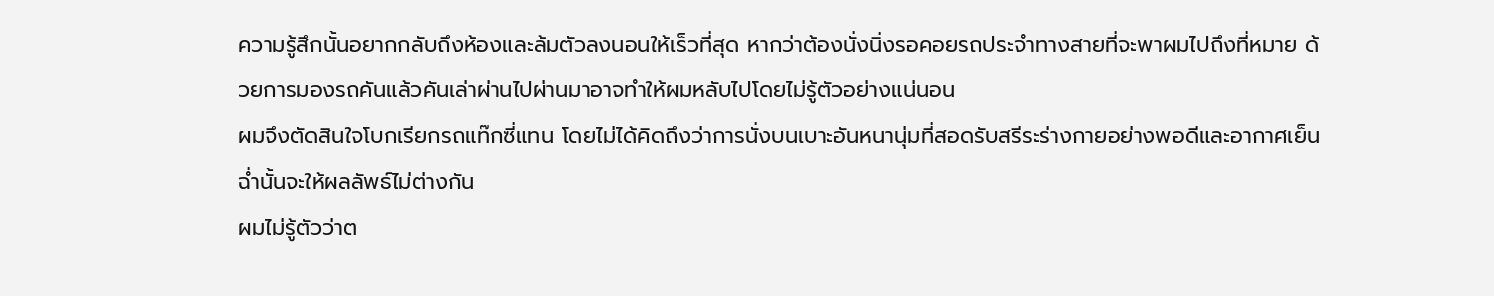ความรู้สึกนั้นอยากกลับถึงห้องและล้มตัวลงนอนให้เร็วที่สุด หากว่าต้องนั่งนิ่งรอคอยรถประจำทางสายที่จะพาผมไปถึงที่หมาย ด้วยการมองรถคันแล้วคันเล่าผ่านไปผ่านมาอาจทำให้ผมหลับไปโดยไม่รู้ตัวอย่างแน่นอน
ผมจึงตัดสินใจโบกเรียกรถแท๊กซี่แทน โดยไม่ได้คิดถึงว่าการนั่งบนเบาะอันหนานุ่มที่สอดรับสรีระร่างกายอย่างพอดีและอากาศเย็นฉ่ำนั้นจะให้ผลลัพธ์ไม่ต่างกัน
ผมไม่รู้ตัวว่าต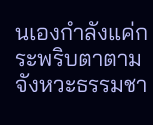นเองกำลังแค่กระพริบตาตามจังหวะธรรมชา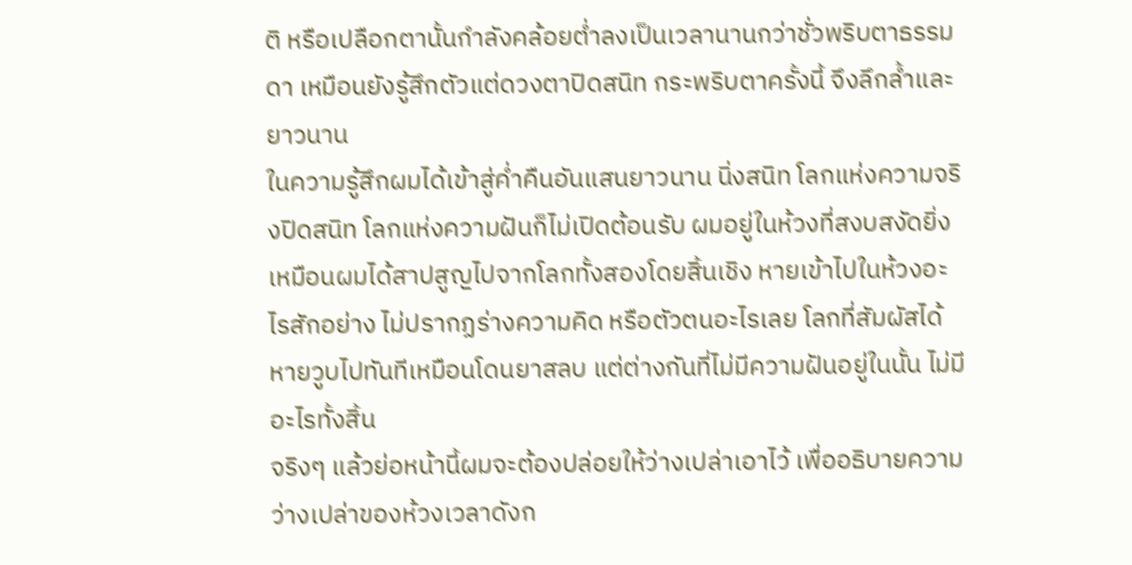ติ หรือเปลือกตานั้นกำลังคล้อยต่ำลงเป็นเวลานานกว่าชั่วพริบตาธรรมดา เหมือนยังรู้สึกตัวแต่ดวงตาปิดสนิท กระพริบตาครั้งนี้ จึงลึกล้ำและยาวนาน
ในความรู้สึกผมได้เข้าสู่ค่ำคืนอันแสนยาวนาน นิ่งสนิท โลกแห่งความจริงปิดสนิท โลกแห่งความฝันก็ไม่เปิดต้อนรับ ผมอยู่ในห้วงที่สงบสงัดยิ่ง
เหมือนผมได้สาปสูญไปจากโลกทั้งสองโดยสิ้นเชิง หายเข้าไปในห้วงอะไรสักอย่าง ไม่ปรากฏร่างความคิด หรือตัวตนอะไรเลย โลกที่สัมผัสได้หายวูบไปทันทีเหมือนโดนยาสลบ แต่ต่างกันที่ไม่มีความฝันอยู่ในนั้น ไม่มีอะไรทั้งสิ้น
จริงๆ แล้วย่อหน้านี้ผมจะต้องปล่อยให้ว่างเปล่าเอาไว้ เพื่ออธิบายความว่างเปล่าของห้วงเวลาดังก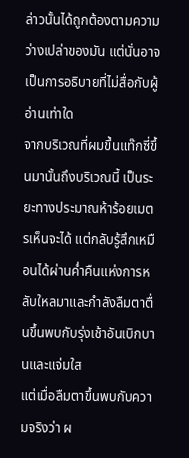ล่าวนั้นได้ถูกต้องตามความว่างเปล่าของมัน แต่นั่นอาจเป็นการอธิบายที่ไม่สื่อกับผู้อ่านเท่าใด
จากบริเวณที่ผมขึ้นแท๊กซี่ขึ้นมานั้นถึงบริเวณนี้ เป็นระยะทางประมาณห้าร้อยเมตรเห็นจะได้ แต่กลับรู้สึกเหมือนได้ผ่านค่ำคืนแห่งการหลับใหลมาและกำลังลืมตาตื่นขึ้นพบกับรุ่งเช้าอันเบิกบานและแจ่มใส
แต่เมื่อลืมตาขึ้นพบกับความจริงว่า ผ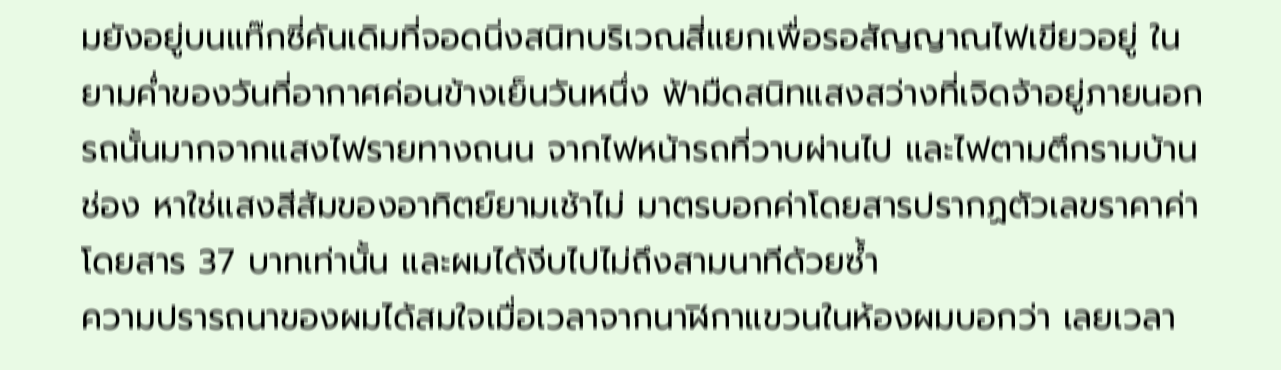มยังอยู่บนแท๊กซี่คันเดิมที่จอดนิ่งสนิทบริเวณสี่แยกเพื่อรอสัญญาณไฟเขียวอยู่ ในยามค่ำของวันที่อากาศค่อนข้างเย็นวันหนึ่ง ฟ้ามืดสนิทแสงสว่างที่เจิดจ้าอยู่ภายนอกรถนั้นมากจากแสงไฟรายทางถนน จากไฟหน้ารถที่วาบผ่านไป และไฟตามตึกรามบ้านช่อง หาใช่แสงสีส้มของอาทิตย์ยามเช้าไม่ มาตรบอกค่าโดยสารปรากฏตัวเลขราคาค่าโดยสาร 37 บาทเท่านั้น และผมได้งีบไปไม่ถึงสามนาทีด้วยซ้ำ
ความปรารถนาของผมได้สมใจเมื่อเวลาจากนาฬิกาแขวนในห้องผมบอกว่า เลยเวลา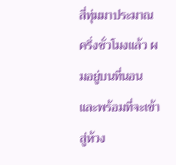สี่ทุ่มมาประมาณครึ่งชั่วโมงแล้ว ผมอยู่บนที่นอนและพร้อมที่จะเข้าสู่ห้วง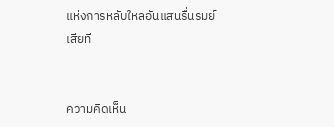แห่งการหลับใหลอันแสนรื่นรมย์เสียที


ความคิดเห็น